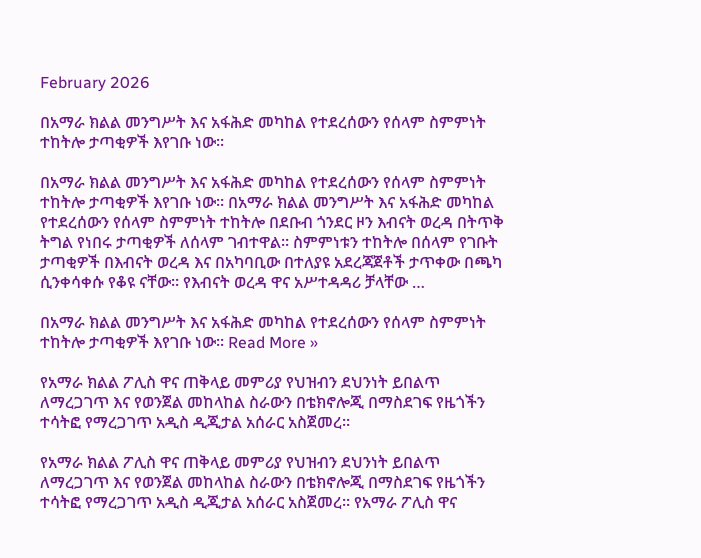February 2026

በአማራ ክልል መንግሥት እና አፋሕድ መካከል የተደረሰውን የሰላም ስምምነት ተከትሎ ታጣቂዎች እየገቡ ነው።

በአማራ ክልል መንግሥት እና አፋሕድ መካከል የተደረሰውን የሰላም ስምምነት ተከትሎ ታጣቂዎች እየገቡ ነው። በአማራ ክልል መንግሥት እና አፋሕድ መካከል የተደረሰውን የሰላም ስምምነት ተከትሎ በደቡብ ጎንደር ዞን እብናት ወረዳ በትጥቅ ትግል የነበሩ ታጣቂዎች ለሰላም ገብተዋል። ስምምነቱን ተከትሎ በሰላም የገቡት ታጣቂዎች በእብናት ወረዳ እና በአካባቢው በተለያዩ አደረጃጀቶች ታጥቀው በጫካ ሲንቀሳቀሱ የቆዩ ናቸው። የእብናት ወረዳ ዋና አሥተዳዳሪ ቻላቸው …

በአማራ ክልል መንግሥት እና አፋሕድ መካከል የተደረሰውን የሰላም ስምምነት ተከትሎ ታጣቂዎች እየገቡ ነው። Read More »

የአማራ ክልል ፖሊስ ዋና ጠቅላይ መምሪያ የህዝብን ደህንነት ይበልጥ ለማረጋገጥ እና የወንጀል መከላከል ስራውን በቴክኖሎጂ በማስደገፍ የዜጎችን ተሳትፎ የማረጋገጥ አዲስ ዲጂታል አሰራር አስጀመረ።

የአማራ ክልል ፖሊስ ዋና ጠቅላይ መምሪያ የህዝብን ደህንነት ይበልጥ ለማረጋገጥ እና የወንጀል መከላከል ስራውን በቴክኖሎጂ በማስደገፍ የዜጎችን ተሳትፎ የማረጋገጥ አዲስ ዲጂታል አሰራር አስጀመረ። የአማራ ፖሊስ ዋና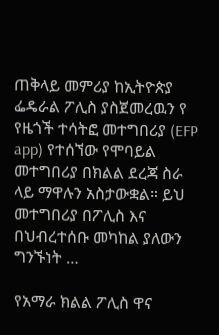ጠቅላይ መምሪያ ከኢትዮጵያ ፌዴራል ፖሊስ ያስጀመረዉን የ የዜጎች ተሳትፎ መተግበሪያ (EFP app) የተሰኘው የሞባይል መተግበሪያ በክልል ደረጃ ስራ ላይ ማዋሉን አስታውቋል። ይህ መተግበሪያ በፖሊስ እና በህብረተሰቡ መካከል ያለውን ግንኙነት …

የአማራ ክልል ፖሊስ ዋና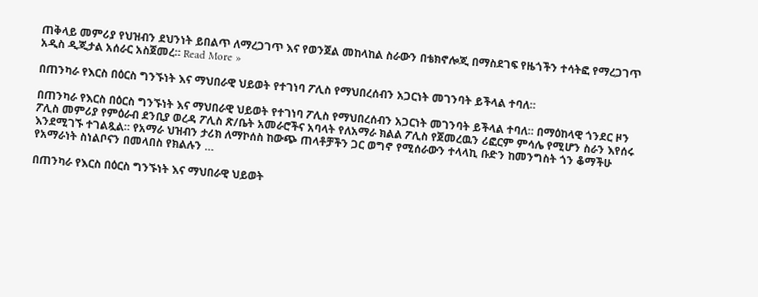ጠቅላይ መምሪያ የህዝብን ደህንነት ይበልጥ ለማረጋገጥ እና የወንጀል መከላከል ስራውን በቴክኖሎጂ በማስደገፍ የዜጎችን ተሳትፎ የማረጋገጥ አዲስ ዲጂታል አሰራር አስጀመረ። Read More »

በጠንካራ የእርስ በዕርስ ግንኙነት እና ማህበራዊ ህይወት የተገነባ ፖሊስ የማህበረሰብን አጋርነት መገንባት ይችላል ተባለ።

በጠንካራ የእርስ በዕርስ ግንኙነት እና ማህበራዊ ህይወት የተገነባ ፖሊስ የማህበረሰብን አጋርነት መገንባት ይችላል ተባለ። በማዕከላዊ ጎንደር ዞን ፖሊስ መምሪያ የምዕራብ ደንቢያ ወረዳ ፖሊስ ጽ/ቤት አመራሮችና አባላት የለአማራ ክልል ፖሊስ የጀመረዉን ሪፎርም ምሳሌ የሚሆን ስራን እየሰሩ እንደሚገኙ ተገልጿል። የአማራ ህዝብን ታሪክ ለማኮሰስ ከውጭ ጠላቶቻችን ጋር ወግኖ የሚሰራውን ተላላኪ ቡድን ከመንግስት ጎን ቆማችሁ የአማራነት ስነልቦናን በመላበስ የክልሉን …

በጠንካራ የእርስ በዕርስ ግንኙነት እና ማህበራዊ ህይወት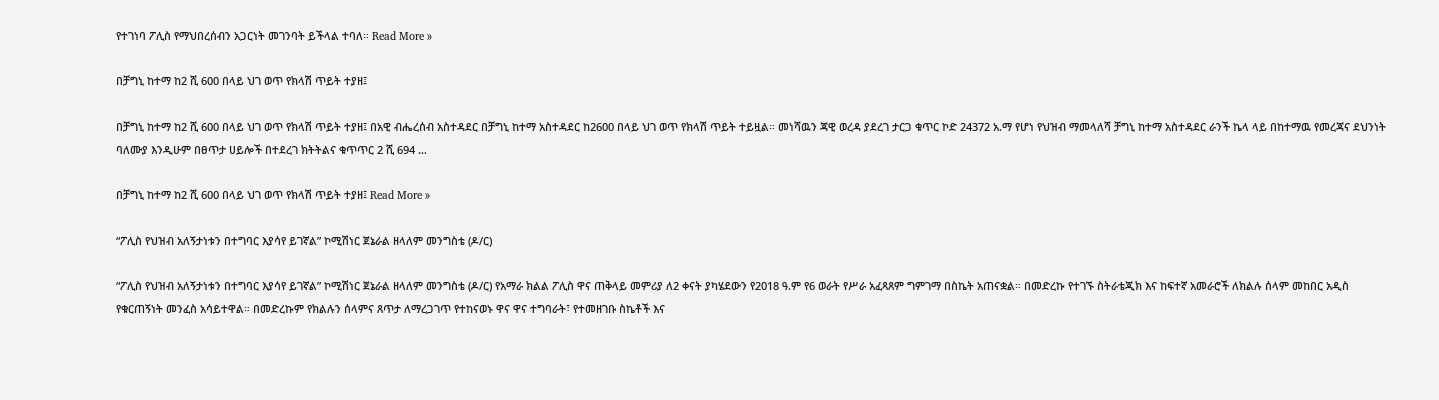የተገነባ ፖሊስ የማህበረሰብን አጋርነት መገንባት ይችላል ተባለ። Read More »

በቻግኒ ከተማ ከ2 ሺ 600 በላይ ህገ ወጥ የክላሽ ጥይት ተያዘ፤

በቻግኒ ከተማ ከ2 ሺ 600 በላይ ህገ ወጥ የክላሽ ጥይት ተያዘ፤ በአዊ ብሔረሰብ አስተዳደር በቻግኒ ከተማ አስተዳደር ከ2600 በላይ ህገ ወጥ የክላሽ ጥይት ተይዟል። መነሻዉን ጃዊ ወረዳ ያደረገ ታርጋ ቁጥር ኮድ 24372 አ.ማ የሆነ የህዝብ ማመላለሻ ቻግኒ ከተማ አስተዳደር ራንች ኬላ ላይ በከተማዉ የመረጃና ደህንነት ባለሙያ እንዲሁም በፀጥታ ሀይሎች በተደረገ ክትትልና ቁጥጥር 2 ሺ 694 …

በቻግኒ ከተማ ከ2 ሺ 600 በላይ ህገ ወጥ የክላሽ ጥይት ተያዘ፤ Read More »

“ፖሊስ የህዝብ አለኝታነቱን በተግባር እያሳየ ይገኛል” ኮሚሽነር ጀኔራል ዘላለም መንግስቴ (ዶ/ር)

“ፖሊስ የህዝብ አለኝታነቱን በተግባር እያሳየ ይገኛል” ኮሚሽነር ጀኔራል ዘላለም መንግስቴ (ዶ/ር) የአማራ ክልል ፖሊስ ዋና ጠቅላይ መምሪያ ለ2 ቀናት ያካሄደውን የ2018 ዓ.ም የ6 ወራት የሥራ አፈጻጸም ግምገማ በስኬት አጠናቋል። በመድረኩ የተገኙ ስትራቴጂክ እና ከፍተኛ አመራሮች ለክልሉ ሰላም መከበር አዲስ የቁርጠኝነት መንፈስ አሳይተዋል። በመድረኩም የክልሉን ሰላምና ጸጥታ ለማረጋገጥ የተከናወኑ ዋና ዋና ተግባራት፣ የተመዘገቡ ስኬቶች እና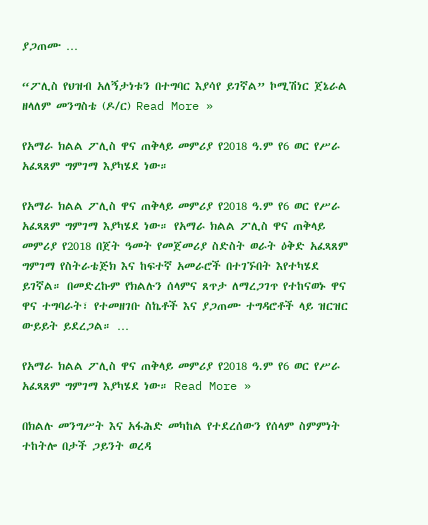ያጋጠሙ …

“ፖሊስ የህዝብ አለኝታነቱን በተግባር እያሳየ ይገኛል” ኮሚሽነር ጀኔራል ዘላለም መንግስቴ (ዶ/ር) Read More »

የአማራ ክልል ፖሊስ ዋና ጠቅላይ መምሪያ የ2018 ዓ.ም የ6 ወር የሥራ አፈጻጸም ግምገማ እያካሄደ ነው።

የአማራ ክልል ፖሊስ ዋና ጠቅላይ መምሪያ የ2018 ዓ.ም የ6 ወር የሥራ አፈጻጸም ግምገማ እያካሄደ ነው። የአማራ ክልል ፖሊስ ዋና ጠቅላይ መምሪያ የ2018 በጀት ዓመት የመጀመሪያ ስድስት ወራት ዕቅድ አፈጻጸም ግምገማ የስትራቴጅክ እና ከፍተኛ አመራሮች በተገኙበት እየተካሄደ ይገኛል። በመድረኩም የክልሉን ሰላምና ጸጥታ ለማረጋገጥ የተከናወኑ ዋና ዋና ተግባራት፣ የተመዘገቡ ስኬቶች እና ያጋጠሙ ተግዳሮቶች ላይ ዝርዝር ውይይት ይደረጋል። …

የአማራ ክልል ፖሊስ ዋና ጠቅላይ መምሪያ የ2018 ዓ.ም የ6 ወር የሥራ አፈጻጸም ግምገማ እያካሄደ ነው። Read More »

በክልሉ መንግሥት እና አፋሕድ መካከል የተደረሰውን የሰላም ስምምነት ተከትሎ በታች ጋይንት ወረዳ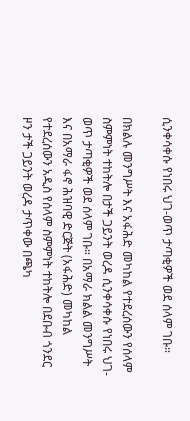ሲንቀሳቀሱ የነበሩ ህገ-ወጥ ታጣቂዎች ወደ ሰላም ገቡ።

በክልሉ መንግሥት እና አፋሕድ መካከል የተደረሰውን የሰላም ስምምነት ተከትሎ በታች ጋይንት ወረዳ ሲንቀሳቀሱ የነበሩ ህገ-ወጥ ታጣቂዎች ወደ ሰላም ገቡ። በአማራ ክልል መንግሥት እና በአማራ ፋኖ ሕዝባዊ ድርጅት (አፋሕድ) መካከል የተደረሰውን አዲስ የሰላም ስምምነት ተከትሎ በደቡብ ጎንደር ዞን ታች ጋይንት ወረዳ ታጥቀው በጫካ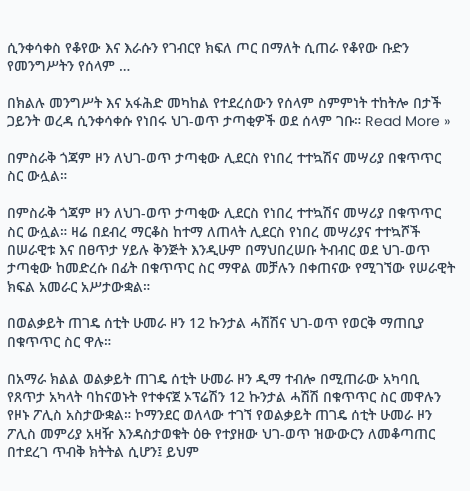ሲንቀሳቀስ የቆየው እና እራሱን የገብርየ ክፍለ ጦር በማለት ሲጠራ የቆየው ቡድን የመንግሥትን የሰላም …

በክልሉ መንግሥት እና አፋሕድ መካከል የተደረሰውን የሰላም ስምምነት ተከትሎ በታች ጋይንት ወረዳ ሲንቀሳቀሱ የነበሩ ህገ-ወጥ ታጣቂዎች ወደ ሰላም ገቡ። Read More »

በምስራቅ ጎጃም ዞን ለህገ-ወጥ ታጣቂው ሊደርስ የነበረ ተተኳሽና መሣሪያ በቁጥጥር ስር ውሏል።

በምስራቅ ጎጃም ዞን ለህገ-ወጥ ታጣቂው ሊደርስ የነበረ ተተኳሽና መሣሪያ በቁጥጥር ስር ውሏል። ዛሬ በደብረ ማርቆስ ከተማ ለጠላት ሊደርስ የነበረ መሣሪያና ተተኳሾች በሠራዊቱ እና በፀጥታ ሃይሉ ቅንጅት እንዲሁም በማህበረሠቡ ትብብር ወደ ህገ-ወጥ ታጣቂው ከመድረሱ በፊት በቁጥጥር ስር ማዋል መቻሉን በቀጠናው የሚገኘው የሠራዊት ክፍል አመራር አሥታውቋል።

በወልቃይት ጠገዴ ሰቲት ሁመራ ዞን 12 ኩንታል ሓሽሽና ህገ-ወጥ የወርቅ ማጠቢያ በቁጥጥር ስር ዋሉ።

በአማራ ክልል ወልቃይት ጠገዴ ሰቲት ሁመራ ዞን ዲማ ተብሎ በሚጠራው አካባቢ የጸጥታ አካላት ባከናወኑት የተቀናጀ ኦፕሬሽን 12 ኩንታል ሓሽሽ በቁጥጥር ስር መዋሉን የዞኑ ፖሊስ አስታውቋል። ኮማንደር ወለላው ተገኘ የወልቃይት ጠገዴ ሰቲት ሁመራ ዞን ፖሊስ መምሪያ አዛዥ እንዳስታወቁት ዕፁ የተያዘው ህገ-ወጥ ዝውውርን ለመቆጣጠር በተደረገ ጥብቅ ክትትል ሲሆን፤ ይህም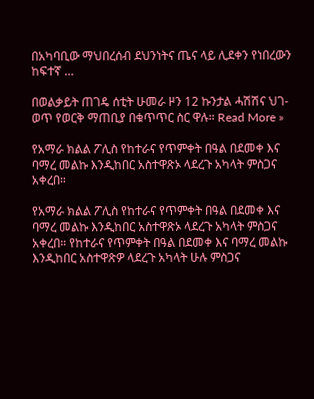በአካባቢው ማህበረሰብ ደህንነትና ጤና ላይ ሊደቀን የነበረውን ከፍተኛ …

በወልቃይት ጠገዴ ሰቲት ሁመራ ዞን 12 ኩንታል ሓሽሽና ህገ-ወጥ የወርቅ ማጠቢያ በቁጥጥር ስር ዋሉ። Read More »

የአማራ ክልል ፖሊስ የከተራና የጥምቀት በዓል በደመቀ እና ባማረ መልኩ እንዲከበር አስተዋጽኦ ላደረጉ አካላት ምስጋና አቀረበ።

የአማራ ክልል ፖሊስ የከተራና የጥምቀት በዓል በደመቀ እና ባማረ መልኩ እንዲከበር አስተዋጽኦ ላደረጉ አካላት ምስጋና አቀረበ። የከተራና የጥምቀት በዓል በደመቀ እና ባማረ መልኩ እንዲከበር አስተዋጽዎ ላደረጉ አካላት ሁሉ ምስጋና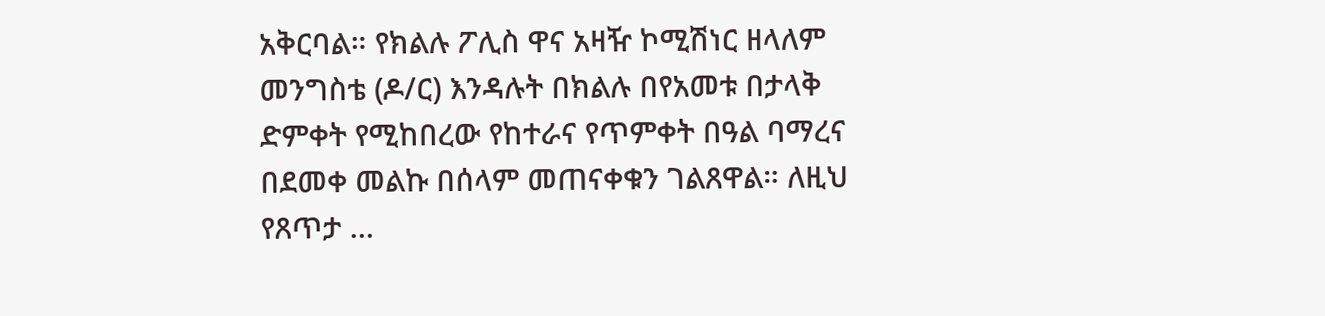አቅርባል። የክልሉ ፖሊስ ዋና አዛዥ ኮሚሽነር ዘላለም መንግስቴ (ዶ/ር) እንዳሉት በክልሉ በየአመቱ በታላቅ ድምቀት የሚከበረው የከተራና የጥምቀት በዓል ባማረና በደመቀ መልኩ በሰላም መጠናቀቁን ገልጸዋል። ለዚህ የጸጥታ …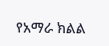የአማራ ክልል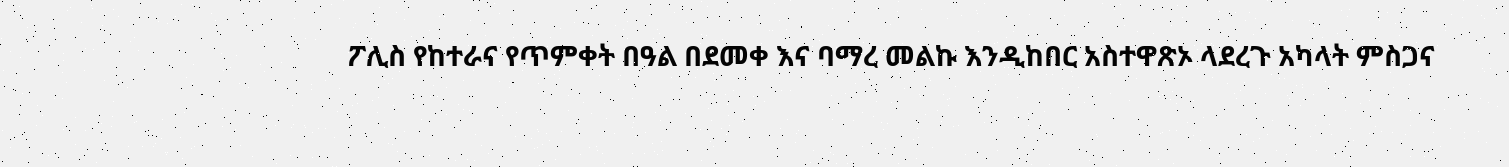ፖሊስ የከተራና የጥምቀት በዓል በደመቀ እና ባማረ መልኩ እንዲከበር አስተዋጽኦ ላደረጉ አካላት ምስጋና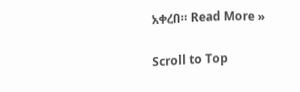አቀረበ። Read More »

Scroll to Top